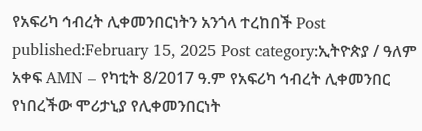የአፍሪካ ኅብረት ሊቀመንበርነትን አንጎላ ተረከበች Post published:February 15, 2025 Post category:ኢትዮጵያ / ዓለም አቀፍ AMN – የካቲት 8/2017 ዓ.ም የአፍሪካ ኅብረት ሊቀመንበር የነበረችው ሞሪታኒያ የሊቀመንበርነት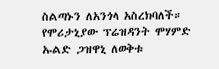ስልጣኑን ለአንጎላ አስረክባለች። የሞሪታኒያው ፕሬዝዳንት ሞሃምድ ኡልድ ጋዝዋኒ ለወቅቱ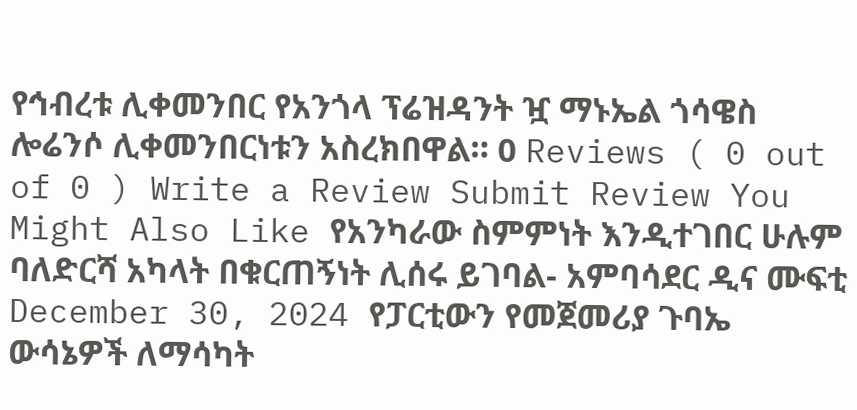የኅብረቱ ሊቀመንበር የአንጎላ ፕሬዝዳንት ዧ ማኑኤል ጎሳዌስ ሎሬንሶ ሊቀመንበርነቱን አስረክበዋል። 0 Reviews ( 0 out of 0 ) Write a Review Submit Review You Might Also Like የአንካራው ስምምነት እንዲተገበር ሁሉም ባለድርሻ አካላት በቁርጠኝነት ሊሰሩ ይገባል- አምባሳደር ዲና ሙፍቲ December 30, 2024 የፓርቲውን የመጀመሪያ ጉባኤ ውሳኔዎች ለማሳካት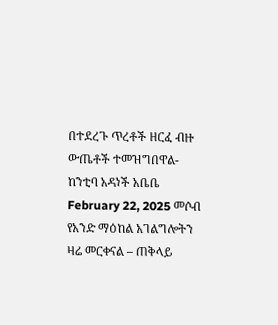በተደረጉ ጥረቶች ዘርፈ ብዙ ውጤቶች ተመዝግበዋል-ከንቲባ አዳነች አቤቤ February 22, 2025 መሶብ የአንድ ማዕከል አገልግሎትን ዛሬ መርቀናል – ጠቅላይ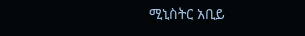ሚኒስትር አቢይ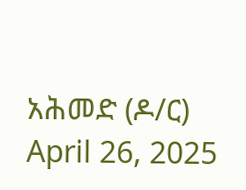አሕመድ (ዶ/ር) April 26, 2025